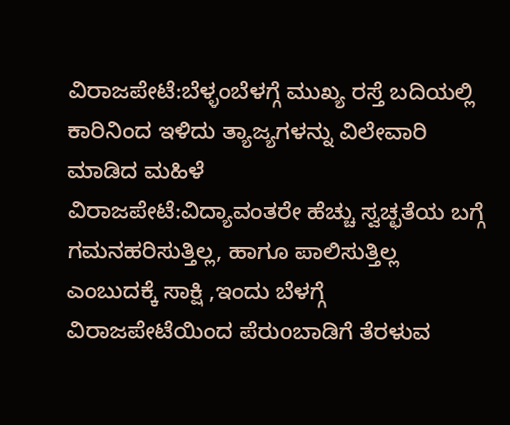ವಿರಾಜಪೇಟೆ:ಬೆಳ್ಳಂಬೆಳಗ್ಗೆ ಮುಖ್ಯ ರಸ್ತೆ ಬದಿಯಲ್ಲಿ ಕಾರಿನಿಂದ ಇಳಿದು ತ್ಯಾಜ್ಯಗಳನ್ನು ವಿಲೇವಾರಿ ಮಾಡಿದ ಮಹಿಳೆ
ವಿರಾಜಪೇಟೆ:ವಿದ್ಯಾವಂತರೇ ಹೆಚ್ಚು ಸ್ವಚ್ಛತೆಯ ಬಗ್ಗೆ ಗಮನಹರಿಸುತ್ತಿಲ್ಲ, ಹಾಗೂ ಪಾಲಿಸುತ್ತಿಲ್ಲ ಎಂಬುದಕ್ಕೆ ಸಾಕ್ಷಿ ,ಇಂದು ಬೆಳಗ್ಗೆ ವಿರಾಜಪೇಟೆಯಿಂದ ಪೆರುoಬಾಡಿಗೆ ತೆರಳುವ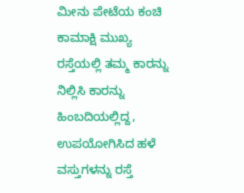ಮೀನು ಪೇಟೆಯ ಕಂಚಿ ಕಾಮಾಕ್ಷಿ ಮುಖ್ಯ ರಸ್ತೆಯಲ್ಲಿ ತಮ್ಮ ಕಾರನ್ನು ನಿಲ್ಲಿಸಿ ಕಾರನ್ನು ಹಿಂಬದಿಯಲ್ಲಿದ್ದ, ಉಪಯೋಗಿಸಿದ ಹಳೆ ವಸ್ತುಗಳನ್ನು ರಸ್ತೆ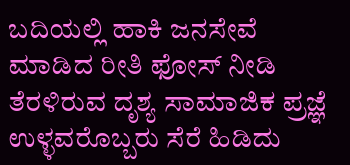ಬದಿಯಲ್ಲಿ ಹಾಕಿ ಜನಸೇವೆ ಮಾಡಿದ ರೀತಿ ಫೋಸ್ ನೀಡಿ ತೆರಳಿರುವ ದೃಶ್ಯ ಸಾಮಾಜಿಕ ಪ್ರಜ್ಞೆ ಉಳ್ಳವರೊಬ್ಬರು ಸೆರೆ ಹಿಡಿದು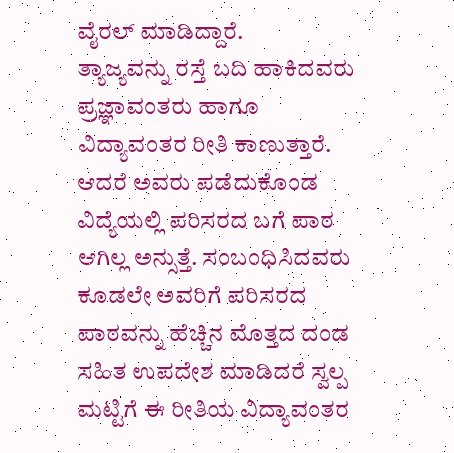ವೈರಲ್ ಮಾಡಿದ್ದಾರೆ.
ತ್ಯಾಜ್ಯವನ್ನು ರಸ್ತೆ ಬದಿ ಹಾಕಿದವರು ಪ್ರಜ್ಞಾವಂತರು ಹಾಗೂ ವಿದ್ಯಾವಂತರ ರೀತಿ ಕಾಣುತ್ತಾರೆ. ಆದರೆ ಅವರು ಪಡೆದುಕೊಂಡ ವಿದ್ಯೆಯಲ್ಲಿ ಪರಿಸರದ ಬಗೆ ಪಾಠ ಆಗಿಲ್ಲ ಅನ್ಸುತ್ತೆ. ಸಂಬಂಧಿಸಿದವರು ಕೂಡಲೇ ಅವರಿಗೆ ಪರಿಸರದ ಪಾಠವನ್ನು ಹೆಚ್ಚಿನ ಮೊತ್ತದ ದಂಡ ಸಹಿತ ಉಪದೇಶ ಮಾಡಿದರೆ ಸ್ವಲ್ಪ ಮಟ್ಟಿಗೆ ಈ ರೀತಿಯ ವಿದ್ಯಾವಂತರ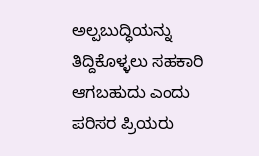ಅಲ್ಪಬುದ್ಧಿಯನ್ನು ತಿದ್ದಿಕೊಳ್ಳಲು ಸಹಕಾರಿ ಆಗಬಹುದು ಎಂದು ಪರಿಸರ ಪ್ರಿಯರು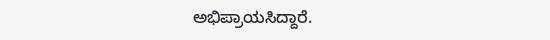ಅಭಿಪ್ರಾಯಸಿದ್ದಾರೆ.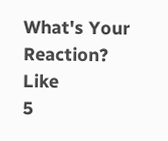What's Your Reaction?
Like
5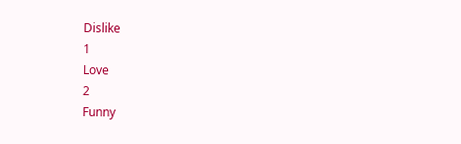Dislike
1
Love
2
Funny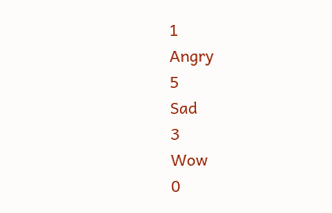1
Angry
5
Sad
3
Wow
0